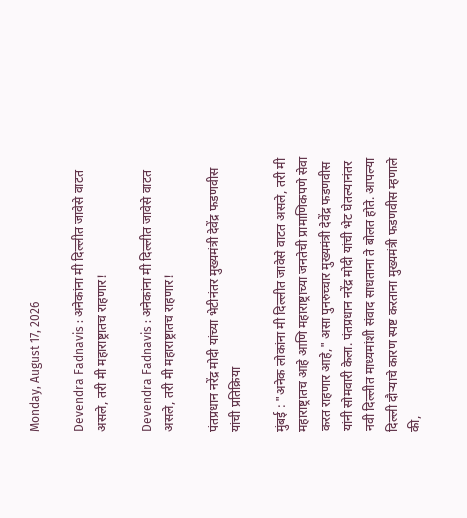Monday, August 17, 2026

Devendra Fadnavis : अनेकांना मी दिल्लीत जावेसे वाटत असले, तरी मी महाराष्ट्रातच राहणार!

Devendra Fadnavis : अनेकांना मी दिल्लीत जावेसे वाटत असले, तरी मी महाराष्ट्रातच राहणार!

पंतप्रधान नरेंद्र मोदी यांच्या भेटीनंतर मुख्यमंत्री देवेंद्र फडणवीस यांची प्रतिक्रिया

मुंबई : "अनेक लोकांना मी दिल्लीत जावेसे वाटत असले, तरी मी महाराष्ट्रातच आहे आणि महाराष्ट्राच्या जनतेची प्रामाणिकपणे सेवा करत राहणार आहे," असा पुनरुच्चार मुख्यमंत्री देवेंद्र फडणवीस यांनी सोमवारी केला. पंतप्रधान नरेंद्र मोदी यांची भेट घेतल्यानंतर नवी दिल्लीत माध्यमांशी संवाद साधताना ते बोलत होते. आपल्या दिल्ली दौऱ्याचे कारण स्पष्ट करताना मुख्यमंत्री फडणवीस म्हणाले की,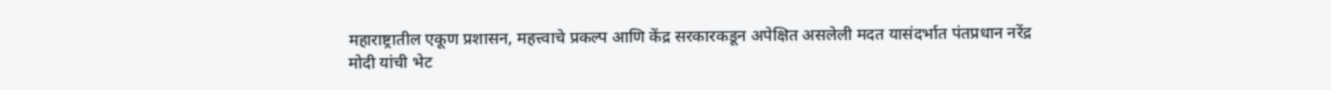महाराष्ट्रातील एकूण प्रशासन, महत्त्वाचे प्रकल्प आणि केंद्र सरकारकडून अपेक्षित असलेली मदत यासंदर्भात पंतप्रधान नरेंद्र मोदी यांची भेट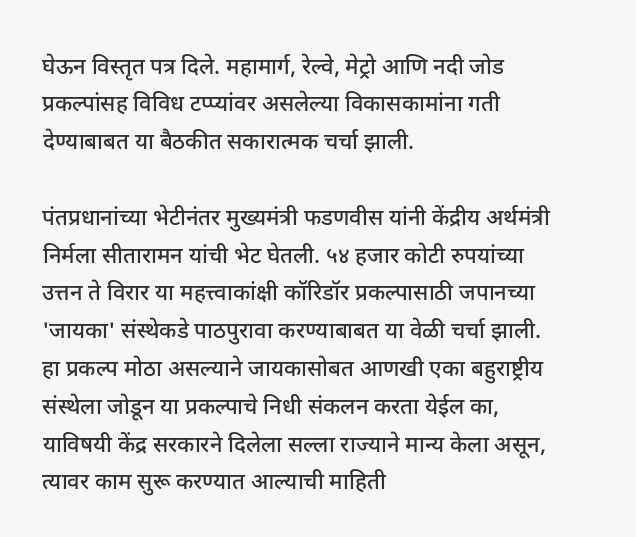घेऊन विस्तृत पत्र दिले. महामार्ग, रेल्वे, मेट्रो आणि नदी जोड प्रकल्पांसह विविध टप्प्यांवर असलेल्या विकासकामांना गती देण्याबाबत या बैठकीत सकारात्मक चर्चा झाली.

पंतप्रधानांच्या भेटीनंतर मुख्यमंत्री फडणवीस यांनी केंद्रीय अर्थमंत्री निर्मला सीतारामन यांची भेट घेतली. ५४ हजार कोटी रुपयांच्या उत्तन ते विरार या महत्त्वाकांक्षी कॉरिडॉर प्रकल्पासाठी जपानच्या 'जायका' संस्थेकडे पाठपुरावा करण्याबाबत या वेळी चर्चा झाली. हा प्रकल्प मोठा असल्याने जायकासोबत आणखी एका बहुराष्ट्रीय संस्थेला जोडून या प्रकल्पाचे निधी संकलन करता येईल का, याविषयी केंद्र सरकारने दिलेला सल्ला राज्याने मान्य केला असून, त्यावर काम सुरू करण्यात आल्याची माहिती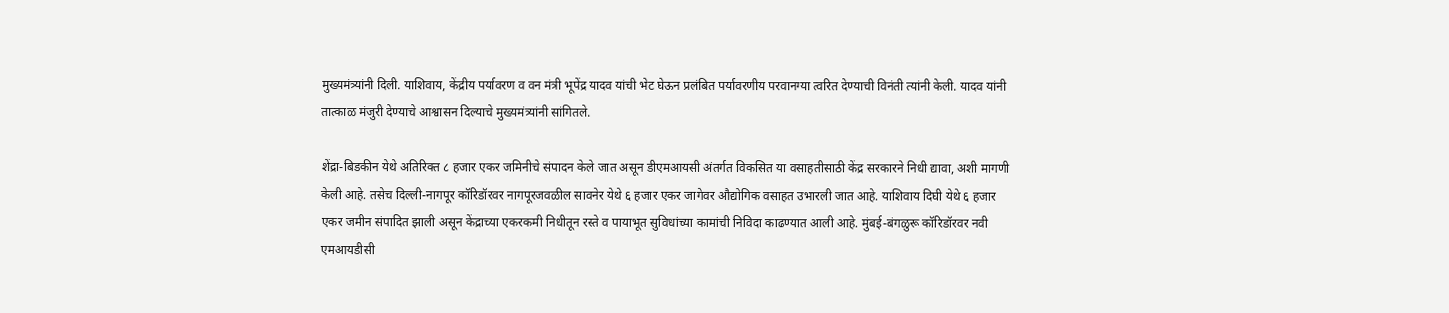मुख्यमंत्र्यांनी दिली. याशिवाय, केंद्रीय पर्यावरण व वन मंत्री भूपेंद्र यादव यांची भेट घेऊन प्रलंबित पर्यावरणीय परवानग्या त्वरित देण्याची विनंती त्यांनी केली. यादव यांनी तात्काळ मंजुरी देण्याचे आश्वासन दिल्याचे मुख्यमंत्र्यांनी सांगितले.

शेंद्रा-बिडकीन येथे अतिरिक्त ८ हजार एकर जमिनीचे संपादन केले जात असून डीएमआयसी अंतर्गत विकसित या वसाहतीसाठी केंद्र सरकारने निधी द्यावा, अशी मागणी केली आहे. तसेच दिल्ली-नागपूर कॉरिडॉरवर नागपूरजवळील सावनेर येथे ६ हजार एकर जागेवर औद्योगिक वसाहत उभारली जात आहे. याशिवाय दिघी येथे ६ हजार एकर जमीन संपादित झाली असून केंद्राच्या एकरकमी निधीतून रस्ते व पायाभूत सुविधांच्या कामांची निविदा काढण्यात आली आहे. मुंबई-बंगळुरू कॉरिडॉरवर नवी एमआयडीसी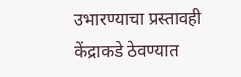उभारण्याचा प्रस्तावही केंद्राकडे ठेवण्यात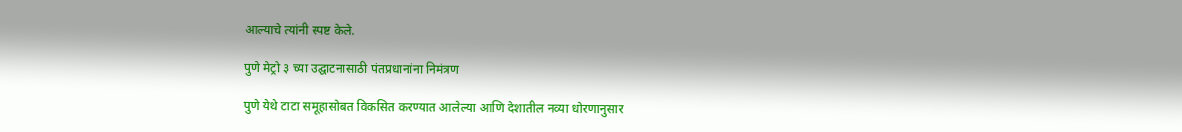आल्याचे त्यांनी स्पष्ट केले.

पुणे मेट्रो ३ च्या उद्घाटनासाठी पंतप्रधानांना निमंत्रण

पुणे येथे टाटा समूहासोबत विकसित करण्यात आलेल्या आणि देशातील नव्या धोरणानुसार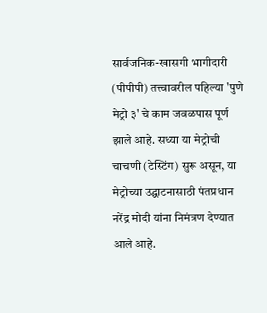सार्वजनिक-खासगी भागीदारी (पीपीपी) तत्त्वावरील पहिल्या 'पुणे मेट्रो ३' चे काम जवळपास पूर्ण झाले आहे. सध्या या मेट्रोची चाचणी (टेस्टिंग) सुरू असून, या मेट्रोच्या उद्घाटनासाठी पंतप्रधान नरेंद्र मोदी यांना निमंत्रण देण्यात आले आहे.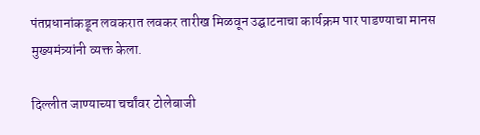पंतप्रधानांकडून लवकरात लवकर तारीख मिळवून उद्घाटनाचा कार्यक्रम पार पाडण्याचा मानस मुख्यमंत्र्यांनी व्यक्त केला.

दिल्लीत जाण्याच्या चर्चांवर टोलेबाजी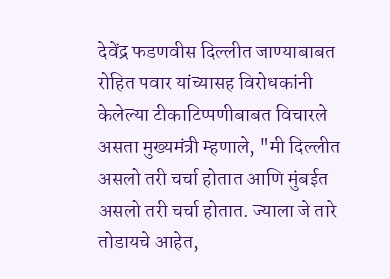देवेंद्र फडणवीस दिल्लीत जाण्याबाबत रोहित पवार यांच्यासह विरोधकांनी केलेल्या टीकाटिप्पणीबाबत विचारले असता मुख्यमंत्री म्हणाले, "मी दिल्लीत असलो तरी चर्चा होतात आणि मुंबईत असलो तरी चर्चा होतात. ज्याला जे तारे तोडायचे आहेत,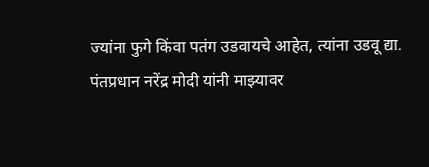ज्यांना फुगे किंवा पतंग उडवायचे आहेत, त्यांना उडवू द्या. पंतप्रधान नरेंद्र मोदी यांनी माझ्यावर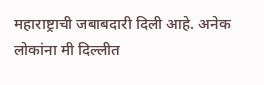महाराष्ट्राची जबाबदारी दिली आहे. अनेक लोकांना मी दिल्लीत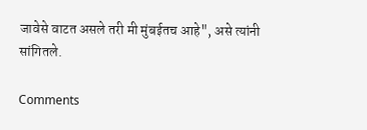जावेसे वाटत असले तरी मी मुंबईतच आहे", असे त्यांनी सांगितले.

Comments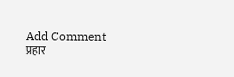Add Comment
प्रहार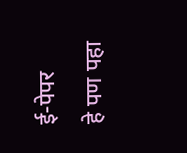ई-पेपर
हे पण पहा